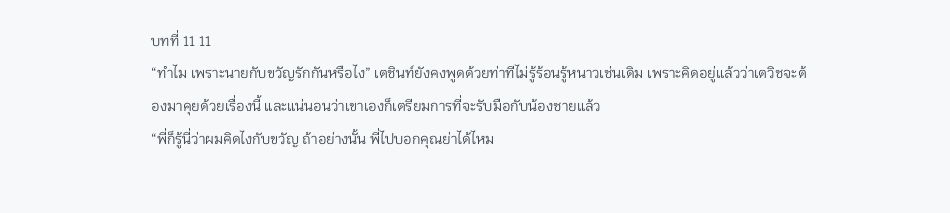บทที่ 11 11
“ทำไม เพราะนายกับขวัญรักกันหรือไง” เตชินท์ยังคงพูดด้วยท่าทีไม่รู้ร้อนรู้หนาวเช่นเดิม เพราะคิดอยู่แล้วว่าเตวิชจะต้องมาคุยด้วยเรื่องนี้ และแน่นอนว่าเขาเองก็เตรียมการที่จะรับมือกับน้องชายแล้ว
“พี่ก็รู้นี่ว่าผมคิดไงกับขวัญ ถ้าอย่างนั้น พี่ไปบอกคุณย่าได้ไหม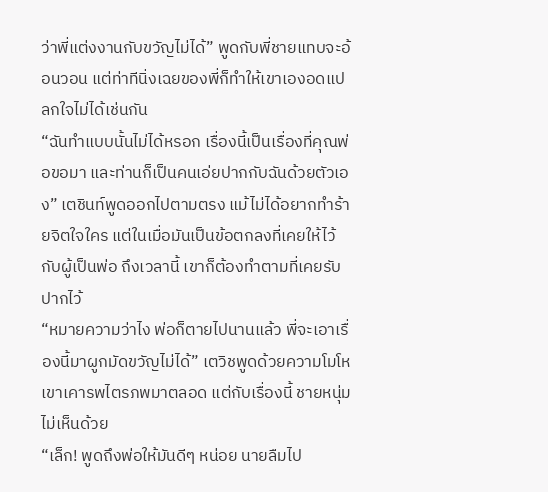ว่าพี่แต่งงานกับขวัญไม่ได้” พูดกับพี่ชายแทบจะอ้อนวอน แต่ท่าทีนิ่งเฉยของพี่ก็ทำให้เขาเองอดแปลกใจไม่ได้เช่นกัน
“ฉันทำแบบนั้นไม่ได้หรอก เรื่องนี้เป็นเรื่องที่คุณพ่อขอมา และท่านก็เป็นคนเอ่ยปากกับฉันด้วยตัวเอง” เตชินท์พูดออกไปตามตรง แม้ไม่ได้อยากทำร้ายจิตใจใคร แต่ในเมื่อมันเป็นข้อตกลงที่เคยให้ไว้กับผู้เป็นพ่อ ถึงเวลานี้ เขาก็ต้องทำตามที่เคยรับปากไว้
“หมายความว่าไง พ่อก็ตายไปนานแล้ว พี่จะเอาเรื่องนี้มาผูกมัดขวัญไม่ได้” เตวิชพูดด้วยความโมโห เขาเคารพไตรภพมาตลอด แต่กับเรื่องนี้ ชายหนุ่มไม่เห็นด้วย
“เล็ก! พูดถึงพ่อให้มันดีๆ หน่อย นายลืมไป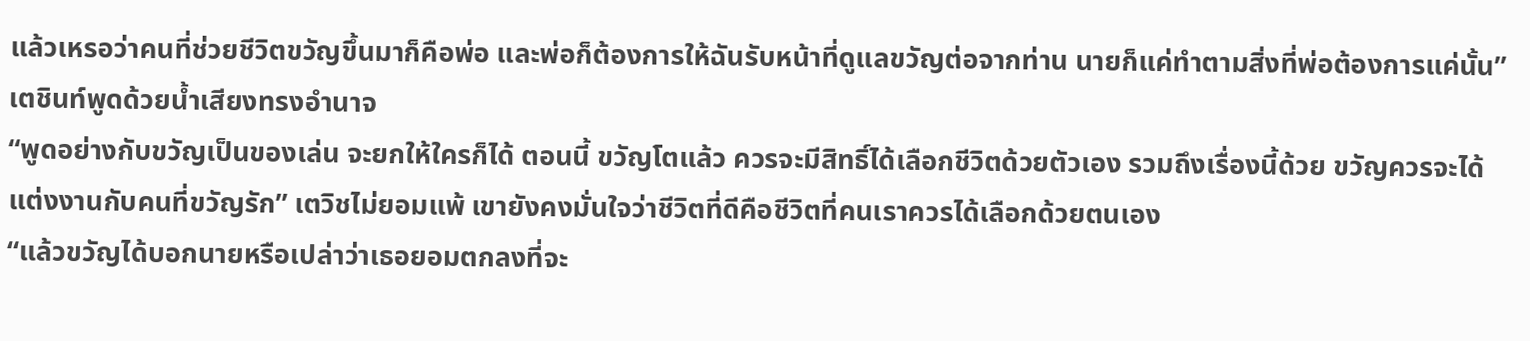แล้วเหรอว่าคนที่ช่วยชีวิตขวัญขึ้นมาก็คือพ่อ และพ่อก็ต้องการให้ฉันรับหน้าที่ดูแลขวัญต่อจากท่าน นายก็แค่ทำตามสิ่งที่พ่อต้องการแค่นั้น” เตชินท์พูดด้วยน้ำเสียงทรงอำนาจ
“พูดอย่างกับขวัญเป็นของเล่น จะยกให้ใครก็ได้ ตอนนี้ ขวัญโตแล้ว ควรจะมีสิทธิ์ได้เลือกชีวิตด้วยตัวเอง รวมถึงเรื่องนี้ด้วย ขวัญควรจะได้แต่งงานกับคนที่ขวัญรัก” เตวิชไม่ยอมแพ้ เขายังคงมั่นใจว่าชีวิตที่ดีคือชีวิตที่คนเราควรได้เลือกด้วยตนเอง
“แล้วขวัญได้บอกนายหรือเปล่าว่าเธอยอมตกลงที่จะ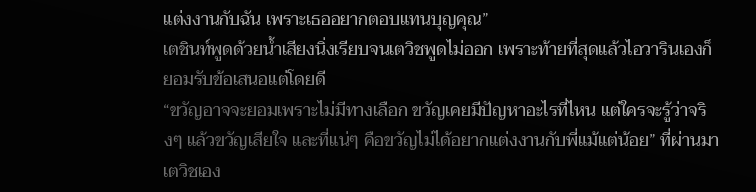แต่งงานกับฉัน เพราะเธออยากตอบแทนบุญคุณ”
เตชินท์พูดด้วยน้ำเสียงนิ่งเรียบจนเตวิชพูดไม่ออก เพราะท้ายที่สุดแล้วไอวารินเองก็ยอมรับข้อเสนอแต่โดยดี
“ขวัญอาจจะยอมเพราะไม่มีทางเลือก ขวัญเคยมีปัญหาอะไรที่ไหน แต่ใครจะรู้ว่าจริงๆ แล้วขวัญเสียใจ และที่แน่ๆ คือขวัญไม่ได้อยากแต่งงานกับพี่แม้แต่น้อย” ที่ผ่านมา เตวิชเอง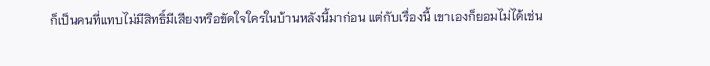ก็เป็นคนที่แทบไม่มีสิทธิ์มีเสียงหรือขัดใจใครในบ้านหลังนี้มาก่อน แต่กับเรื่องนี้ เขาเองก็ยอมไม่ได้เช่น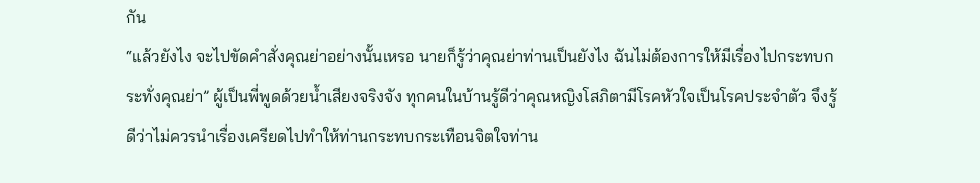กัน
“แล้วยังไง จะไปขัดคำสั่งคุณย่าอย่างนั้นเหรอ นายก็รู้ว่าคุณย่าท่านเป็นยังไง ฉันไม่ต้องการให้มีเรื่องไปกระทบกระทั่งคุณย่า” ผู้เป็นพี่พูดด้วยน้ำเสียงจริงจัง ทุกคนในบ้านรู้ดีว่าคุณหญิงโสภิตามีโรคหัวใจเป็นโรคประจำตัว จึงรู้ดีว่าไม่ควรนำเรื่องเครียดไปทำให้ท่านกระทบกระเทือนจิตใจท่าน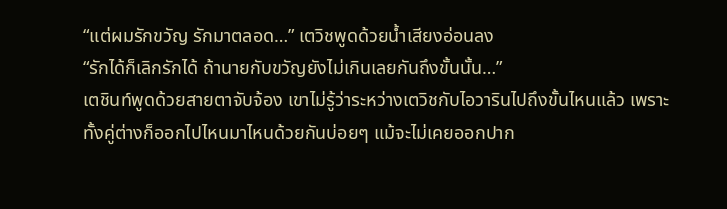“แต่ผมรักขวัญ รักมาตลอด…” เตวิชพูดด้วยน้ำเสียงอ่อนลง
“รักได้ก็เลิกรักได้ ถ้านายกับขวัญยังไม่เกินเลยกันถึงขั้นนั้น…”
เตชินท์พูดด้วยสายตาจับจ้อง เขาไม่รู้ว่าระหว่างเตวิชกับไอวารินไปถึงขั้นไหนแล้ว เพราะทั้งคู่ต่างก็ออกไปไหนมาไหนด้วยกันบ่อยๆ แม้จะไม่เคยออกปาก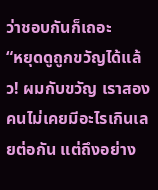ว่าชอบกันก็เถอะ
“หยุดดูถูกขวัญได้แล้ว! ผมกับขวัญ เราสองคนไม่เคยมีอะไรเกินเลยต่อกัน แต่ถึงอย่าง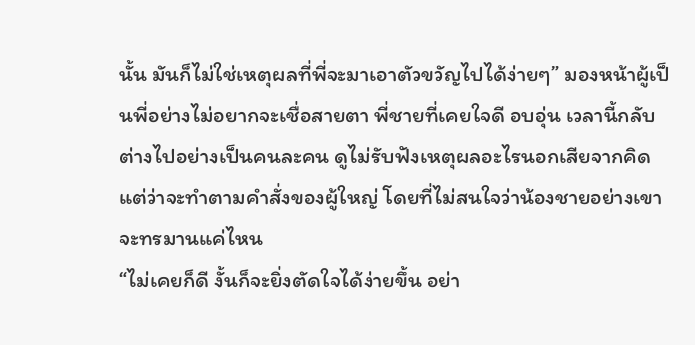นั้น มันก็ไม่ใช่เหตุผลที่พี่จะมาเอาตัวขวัญไปได้ง่ายๆ” มองหน้าผู้เป็นพี่อย่างไม่อยากจะเชื่อสายตา พี่ชายที่เคยใจดี อบอุ่น เวลานี้กลับต่างไปอย่างเป็นคนละคน ดูไม่รับฟังเหตุผลอะไรนอกเสียจากคิดแต่ว่าจะทำตามคำสั่งของผู้ใหญ่ โดยที่ไม่สนใจว่าน้องชายอย่างเขาจะทรมานแค่ไหน
“ไม่เคยก็ดี งั้นก็จะยิ่งตัดใจได้ง่ายขึ้น อย่า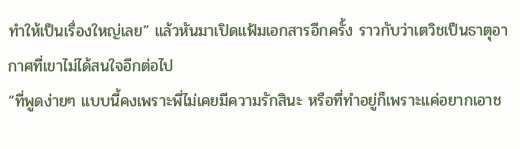ทำให้เป็นเรื่องใหญ่เลย” แล้วหันมาเปิดแฟ้มเอกสารอีกครั้ง ราวกับว่าเตวิชเป็นธาตุอากาศที่เขาไม่ได้สนใจอีกต่อไป
“ที่พูดง่ายๆ แบบนี้คงเพราะพี่ไม่เคยมีความรักสินะ หรือที่ทำอยู่ก็เพราะแค่อยากเอาช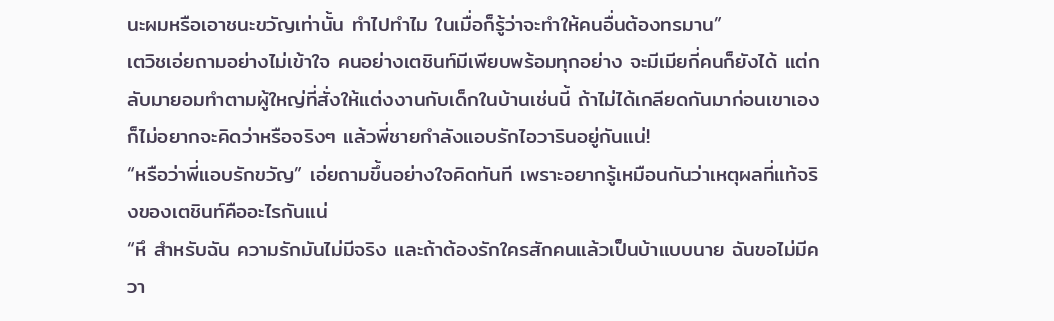นะผมหรือเอาชนะขวัญเท่านั้น ทำไปทำไม ในเมื่อก็รู้ว่าจะทำให้คนอื่นต้องทรมาน”
เตวิชเอ่ยถามอย่างไม่เข้าใจ คนอย่างเตชินท์มีเพียบพร้อมทุกอย่าง จะมีเมียกี่คนก็ยังได้ แต่กลับมายอมทำตามผู้ใหญ่ที่สั่งให้แต่งงานกับเด็กในบ้านเช่นนี้ ถ้าไม่ได้เกลียดกันมาก่อนเขาเองก็ไม่อยากจะคิดว่าหรือจริงๆ แล้วพี่ชายกำลังแอบรักไอวารินอยู่กันแน่!
“หรือว่าพี่แอบรักขวัญ” เอ่ยถามขึ้นอย่างใจคิดทันที เพราะอยากรู้เหมือนกันว่าเหตุผลที่แท้จริงของเตชินท์คืออะไรกันแน่
“หึ สำหรับฉัน ความรักมันไม่มีจริง และถ้าต้องรักใครสักคนแล้วเป็นบ้าแบบนาย ฉันขอไม่มีควา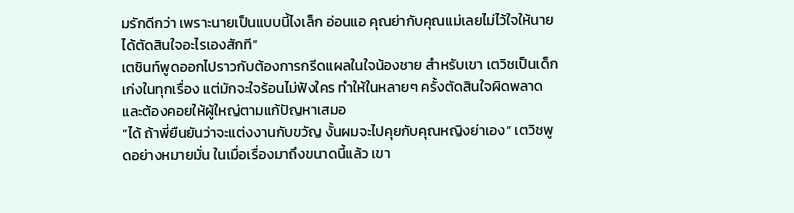มรักดีกว่า เพราะนายเป็นแบบนี้ไงเล็ก อ่อนแอ คุณย่ากับคุณแม่เลยไม่ไว้ใจให้นายได้ตัดสินใจอะไรเองสักที”
เตชินท์พูดออกไปราวกับต้องการกรีดแผลในใจน้องชาย สำหรับเขา เตวิชเป็นเด็กเก่งในทุกเรื่อง แต่มักจะใจร้อนไม่ฟังใคร ทำให้ในหลายๆ ครั้งตัดสินใจผิดพลาดและต้องคอยให้ผู้ใหญ่ตามแก้ปัญหาเสมอ
“ได้ ถ้าพี่ยืนยันว่าจะแต่งงานกับขวัญ งั้นผมจะไปคุยกับคุณหญิงย่าเอง” เตวิชพูดอย่างหมายมั่น ในเมื่อเรื่องมาถึงขนาดนี้แล้ว เขา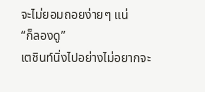จะไม่ยอมถอยง่ายๆ แน่
“ก็ลองดู”
เตชินท์นิ่งไปอย่างไม่อยากจะ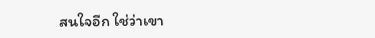สนใจอีก ใช่ว่าเขา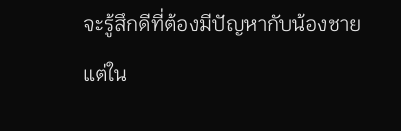จะรู้สึกดีที่ต้องมีปัญหากับน้องชาย แต่ใน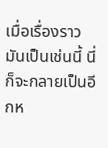เมื่อเรื่องราวมันเป็นเช่นนี้ นี่ก็จะกลายเป็นอีกห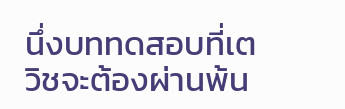นึ่งบททดสอบที่เตวิชจะต้องผ่านพ้น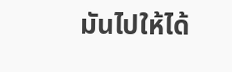มันไปให้ได้